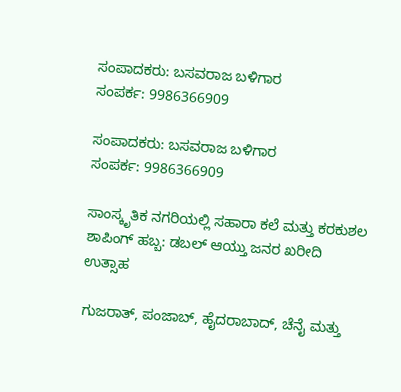ಸಂಪಾದಕರು: ಬಸವರಾಜ ಬಳಿಗಾರ
ಸಂಪರ್ಕ: 9986366909

ಸಂಪಾದಕರು: ಬಸವರಾಜ ಬಳಿಗಾರ
ಸಂಪರ್ಕ: 9986366909

ಸಾಂಸ್ಕೃತಿಕ ನಗರಿಯಲ್ಲಿ ಸಹಾರಾ ಕಲೆ ಮತ್ತು ಕರಕುಶಲ ಶಾಪಿಂಗ್ ಹಬ್ಬ: ಡಬಲ್ ಆಯ್ತು ಜನರ ಖರೀದಿ ಉತ್ಸಾಹ

ಗುಜರಾತ್, ಪಂಜಾಬ್, ಹೈದರಾಬಾದ್, ಚೆನೈ ಮತ್ತು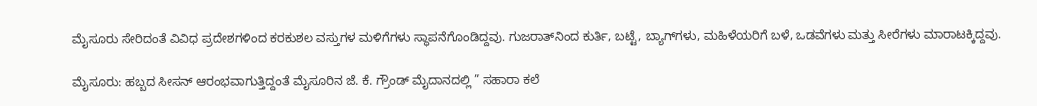ಮೈಸೂರು ಸೇರಿದಂತೆ ವಿವಿಧ ಪ್ರದೇಶಗಳಿಂದ ಕರಕುಶಲ ವಸ್ತುಗಳ ಮಳಿಗೆಗಳು ಸ್ಥಾಪನೆಗೊಂಡಿದ್ದವು. ಗುಜರಾತ್‌ನಿಂದ ಕುರ್ತಿ, ಬಟ್ಟೆ, ಬ್ಯಾಗ್‌ಗಳು, ಮಹಿಳೆಯರಿಗೆ ಬಳೆ, ಒಡವೆಗಳು ಮತ್ತು ಸೀರೆಗಳು ಮಾರಾಟಕ್ಕಿದ್ದವು.

ಮೈಸೂರು: ಹಬ್ಬದ ಸೀಸನ್ ಆರಂಭವಾಗುತ್ತಿದ್ದಂತೆ ಮೈಸೂರಿನ ಜೆ. ಕೆ. ಗ್ರೌಂಡ್ ಮೈದಾನದಲ್ಲಿ ” ಸಹಾರಾ ಕಲೆ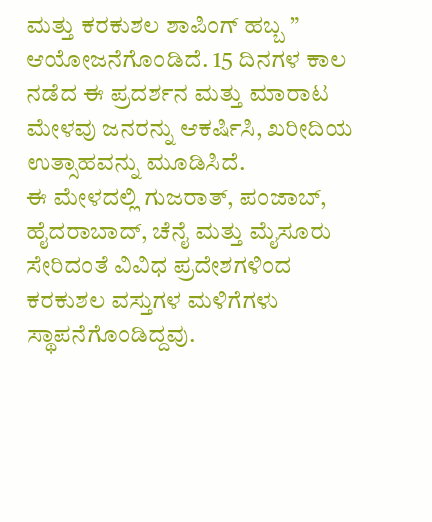ಮತ್ತು ಕರಕುಶಲ ಶಾಪಿಂಗ್ ಹಬ್ಬ ” ಆಯೋಜನೆಗೊಂಡಿದೆ. 15 ದಿನಗಳ ಕಾಲ ನಡೆದ ಈ ಪ್ರದರ್ಶನ ಮತ್ತು ಮಾರಾಟ ಮೇಳವು ಜನರನ್ನು ಆಕರ್ಷಿಸಿ, ಖರೀದಿಯ ಉತ್ಸಾಹವನ್ನು ಮೂಡಿಸಿದೆ.
ಈ ಮೇಳದಲ್ಲಿ ಗುಜರಾತ್, ಪಂಜಾಬ್, ಹೈದರಾಬಾದ್, ಚೆನೈ ಮತ್ತು ಮೈಸೂರು ಸೇರಿದಂತೆ ವಿವಿಧ ಪ್ರದೇಶಗಳಿಂದ ಕರಕುಶಲ ವಸ್ತುಗಳ ಮಳಿಗೆಗಳು ಸ್ಥಾಪನೆಗೊಂಡಿದ್ದವು.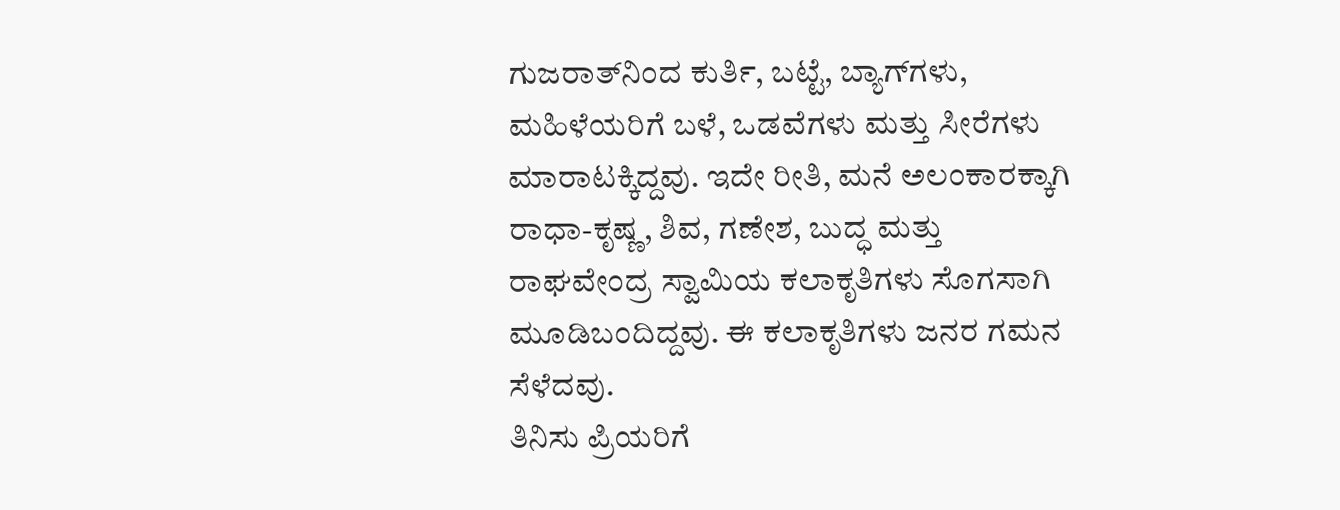ಗುಜರಾತ್‌ನಿಂದ ಕುರ್ತಿ, ಬಟ್ಟೆ, ಬ್ಯಾಗ್‌ಗಳು, ಮಹಿಳೆಯರಿಗೆ ಬಳೆ, ಒಡವೆಗಳು ಮತ್ತು ಸೀರೆಗಳು ಮಾರಾಟಕ್ಕಿದ್ದವು. ಇದೇ ರೀತಿ, ಮನೆ ಅಲಂಕಾರಕ್ಕಾಗಿ ರಾಧಾ-ಕೃಷ್ಣ, ಶಿವ, ಗಣೇಶ, ಬುದ್ಧ ಮತ್ತು ರಾಘವೇಂದ್ರ ಸ್ವಾಮಿಯ ಕಲಾಕೃತಿಗಳು ಸೊಗಸಾಗಿ ಮೂಡಿಬಂದಿದ್ದವು. ಈ ಕಲಾಕೃತಿಗಳು ಜನರ ಗಮನ ಸೆಳೆದವು.
ತಿನಿಸು ಪ್ರಿಯರಿಗೆ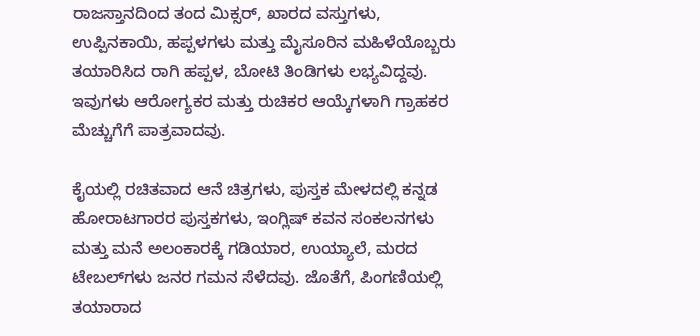ರಾಜಸ್ತಾನದಿಂದ ತಂದ ಮಿಕ್ಸರ್, ಖಾರದ ವಸ್ತುಗಳು, ಉಪ್ಪಿನಕಾಯಿ, ಹಪ್ಪಳಗಳು ಮತ್ತು ಮೈಸೂರಿನ ಮಹಿಳೆಯೊಬ್ಬರು ತಯಾರಿಸಿದ ರಾಗಿ ಹಪ್ಪಳ, ಬೋಟಿ ತಿಂಡಿಗಳು ಲಭ್ಯವಿದ್ದವು. ಇವುಗಳು ಆರೋಗ್ಯಕರ ಮತ್ತು ರುಚಿಕರ ಆಯ್ಕೆಗಳಾಗಿ ಗ್ರಾಹಕರ ಮೆಚ್ಚುಗೆಗೆ ಪಾತ್ರವಾದವು.

ಕೈಯಲ್ಲಿ ರಚಿತವಾದ ಆನೆ ಚಿತ್ರಗಳು, ಪುಸ್ತಕ ಮೇಳದಲ್ಲಿ ಕನ್ನಡ ಹೋರಾಟಗಾರರ ಪುಸ್ತಕಗಳು, ಇಂಗ್ಲಿಷ್ ಕವನ ಸಂಕಲನಗಳು ಮತ್ತು ಮನೆ ಅಲಂಕಾರಕ್ಕೆ ಗಡಿಯಾರ, ಉಯ್ಯಾಲೆ, ಮರದ ಟೇಬಲ್‌ಗಳು ಜನರ ಗಮನ ಸೆಳೆದವು. ಜೊತೆಗೆ, ಪಿಂಗಣಿಯಲ್ಲಿ ತಯಾರಾದ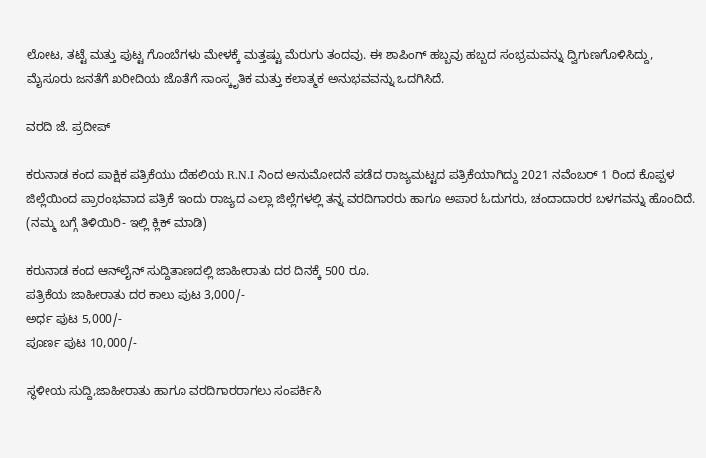ಲೋಟ, ತಟ್ಟೆ ಮತ್ತು ಪುಟ್ಟ ಗೊಂಬೆಗಳು ಮೇಳಕ್ಕೆ ಮತ್ತಷ್ಟು ಮೆರುಗು ತಂದವು. ಈ ಶಾಪಿಂಗ್ ಹಬ್ಬವು ಹಬ್ಬದ ಸಂಭ್ರಮವನ್ನು ದ್ವಿಗುಣಗೊಳಿಸಿದ್ದು, ಮೈಸೂರು ಜನತೆಗೆ ಖರೀದಿಯ ಜೊತೆಗೆ ಸಾಂಸ್ಕೃತಿಕ ಮತ್ತು ಕಲಾತ್ಮಕ ಅನುಭವವನ್ನು ಒದಗಿಸಿದೆ.

ವರದಿ ಜೆ. ಪ್ರದೀಪ್

ಕರುನಾಡ ಕಂದ ಪಾಕ್ಷಿಕ ಪತ್ರಿಕೆಯು ದೆಹಲಿಯ R.N.I ನಿಂದ ಅನುಮೋದನೆ ಪಡೆದ ರಾಜ್ಯಮಟ್ಟದ ಪತ್ರಿಕೆಯಾಗಿದ್ದು 2021 ನವೆಂಬರ್ 1 ರಿಂದ ಕೊಪ್ಪಳ ಜಿಲ್ಲೆಯಿಂದ ಪ್ರಾರಂಭವಾದ ಪತ್ರಿಕೆ ಇಂದು ರಾಜ್ಯದ ಎಲ್ಲಾ ಜಿಲ್ಲೆಗಳಲ್ಲಿ ತನ್ನ ವರದಿಗಾರರು ಹಾಗೂ ಅಪಾರ ಓದುಗರು, ಚಂದಾದಾರರ ಬಳಗವನ್ನು ಹೊಂದಿದೆ. (ನಮ್ಮ ಬಗ್ಗೆ ತಿಳಿಯಿರಿ- ಇಲ್ಲಿ ಕ್ಲಿಕ್‌ ಮಾಡಿ)

ಕರುನಾಡ ಕಂದ ಆನ್‌ಲೈನ್‌ ಸುದ್ದಿತಾಣದಲ್ಲಿ ಜಾಹೀರಾತು ದರ ದಿನಕ್ಕೆ 500 ರೂ.
ಪತ್ರಿಕೆಯ ಜಾಹೀರಾತು ದರ ಕಾಲು ಪುಟ 3,000/-
ಅರ್ಧ ಪುಟ 5,000/-
ಪೂರ್ಣ ಪುಟ 10,000/-

ಸ್ಥಳೀಯ ಸುದ್ದಿ,ಜಾಹೀರಾತು ಹಾಗೂ ವರದಿಗಾರರಾಗಲು ಸಂಪರ್ಕಿಸಿ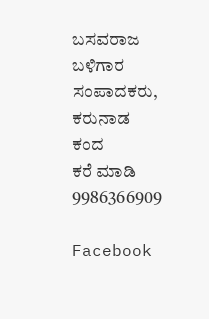ಬಸವರಾಜ ಬಳಿಗಾರ
ಸಂಪಾದಕರು, ಕರುನಾಡ ಕಂದ
ಕರೆ ಮಾಡಿ 9986366909

Facebook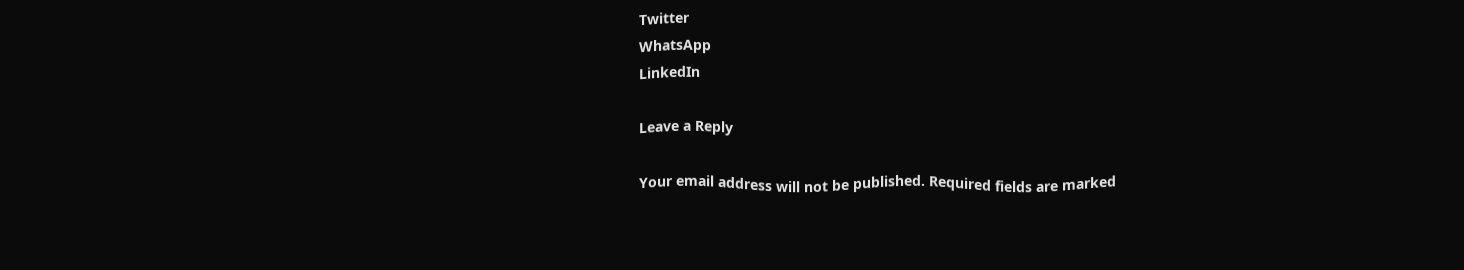Twitter
WhatsApp
LinkedIn

Leave a Reply

Your email address will not be published. Required fields are marked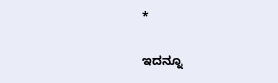*

ಇದನ್ನೂ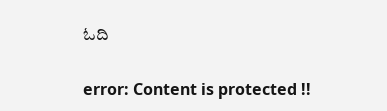ಓದಿ

error: Content is protected !!